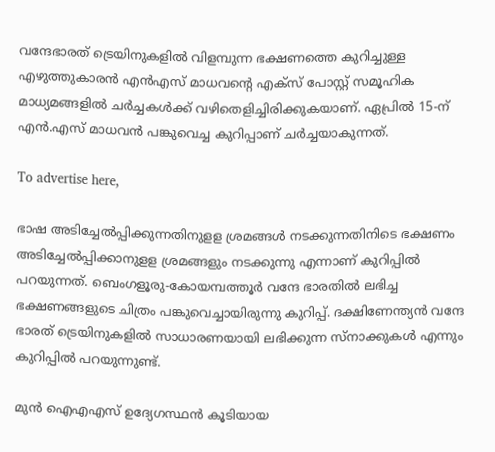വന്ദേഭാരത് ട്രെയിനുകളില്‍ വിളമ്പുന്ന ഭക്ഷണത്തെ കുറിച്ചുള്ള എഴുത്തുകാരന്‍ എന്‍എസ് മാധവന്റെ എക്‌സ് പോസ്റ്റ് സമൂഹിക മാധ്യമങ്ങളില്‍ ചര്‍ച്ചകള്‍ക്ക് വഴിതെളിച്ചിരിക്കുകയാണ്. ഏപ്രില്‍ 15-ന് എന്‍.എസ് മാധവന്‍ പങ്കുവെച്ച കുറിപ്പാണ് ചര്‍ച്ചയാകുന്നത്.

To advertise here,

ഭാഷ അടിച്ചേല്‍പ്പിക്കുന്നതിനുളള ശ്രമങ്ങള്‍ നടക്കുന്നതിനിടെ ഭക്ഷണം അടിച്ചേല്‍പ്പിക്കാനുളള ശ്രമങ്ങളും നടക്കുന്നു എന്നാണ് കുറിപ്പില്‍ പറയുന്നത്. ബെംഗളൂരു-കോയമ്പത്തൂര്‍ വന്ദേ ഭാരതില്‍ ലഭിച്ച  ഭക്ഷണങ്ങളുടെ ചിത്രം പങ്കുവെച്ചായിരുന്നു കുറിപ്പ്. ദക്ഷിണേന്ത്യന്‍ വന്ദേ ഭാരത് ട്രെയിനുകളില്‍ സാധാരണയായി ലഭിക്കുന്ന സ്‌നാക്കുകള്‍ എന്നും കുറിപ്പില്‍ പറയുന്നുണ്ട്.

മുന്‍ ഐഎഎസ് ഉദ്യേഗസ്ഥന്‍ കൂടിയായ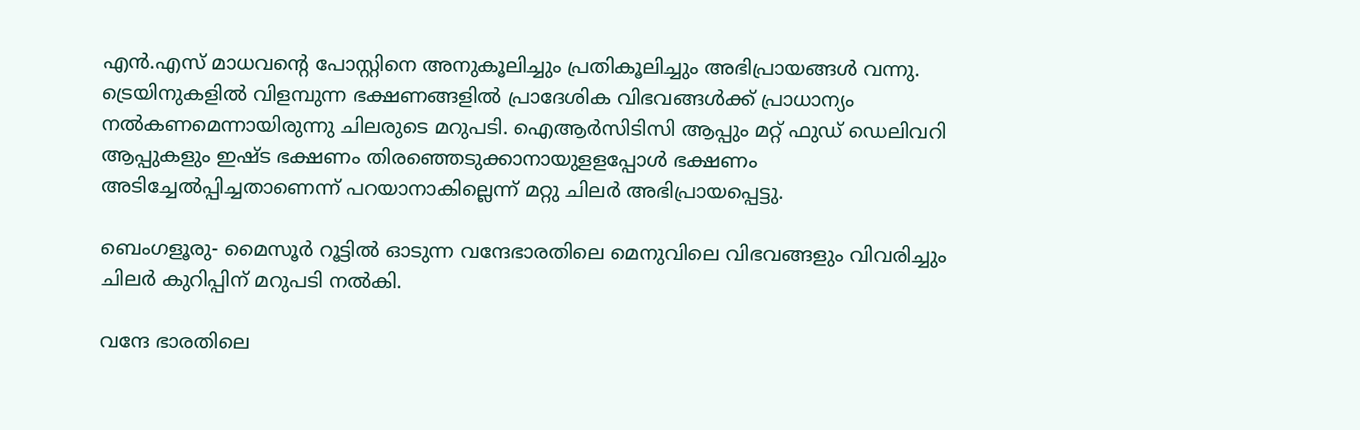എന്‍.എസ് മാധവന്റെ പോസ്റ്റിനെ അനുകൂലിച്ചും പ്രതികൂലിച്ചും അഭിപ്രായങ്ങള്‍ വന്നു. ട്രെയിനുകളില്‍ വിളമ്പുന്ന ഭക്ഷണങ്ങളില്‍ പ്രാദേശിക വിഭവങ്ങള്‍ക്ക് പ്രാധാന്യം നല്‍കണമെന്നായിരുന്നു ചിലരുടെ മറുപടി. ഐആര്‍സിടിസി ആപ്പും മറ്റ് ഫുഡ് ഡെലിവറി ആപ്പുകളും ഇഷ്ട ഭക്ഷണം തിരഞ്ഞെടുക്കാനായുളളപ്പോള്‍ ഭക്ഷണം അടിച്ചേല്‍പ്പിച്ചതാണെന്ന് പറയാനാകില്ലെന്ന് മറ്റു ചിലർ അഭിപ്രായപ്പെട്ടു.

ബെംഗളൂരു- മൈസൂര്‍ റൂട്ടില്‍ ഓടുന്ന വന്ദേഭാരതിലെ മെനുവിലെ വിഭവങ്ങളും വിവരിച്ചും ചിലര്‍ കുറിപ്പിന് മറുപടി നൽകി.

വന്ദേ ഭാരതിലെ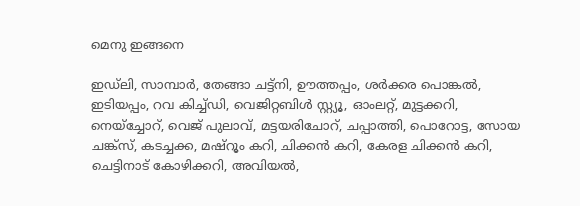മെനു ഇങ്ങനെ

ഇഡ്‌ലി, സാമ്പാര്‍, തേങ്ങാ ചട്ട്‌നി, ഊത്തപ്പം, ശര്‍ക്കര പൊങ്കല്‍, ഇടിയപ്പം, റവ കിച്ച്ഡി, വെജിറ്റബിള്‍ സ്റ്റ്യൂ, ഓംലറ്റ്, മുട്ടക്കറി, നെയ്‌ച്ചോറ്, വെജ് പുലാവ്, മട്ടയരിചോറ്, ചപ്പാത്തി, പൊറോട്ട, സോയ ചങ്ക്‌സ്, കടച്ചക്ക, മഷ്‌റൂം കറി, ചിക്കന്‍ കറി, കേരള ചിക്കന്‍ കറി, ചെട്ടിനാട് കോഴിക്കറി, അവിയല്‍,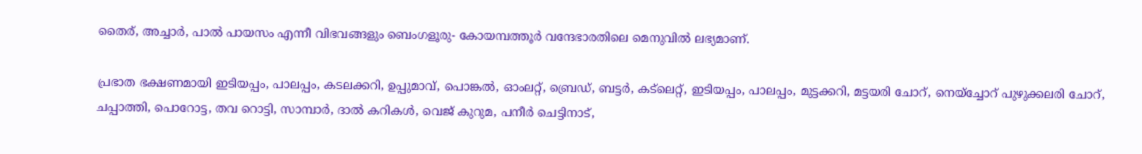തൈര്, അച്ചാര്‍, പാല്‍ പായസം എന്നീ വിഭവങ്ങളും ബെംഗളൂരു- കോയമ്പത്തൂര്‍ വന്ദേഭാരതിലെ മെനുവില്‍ ലഭ്യമാണ്.

പ്രഭാത ഭക്ഷണമായി ഇടിയപ്പം, പാലപ്പം, കടലക്കറി, ഉപ്പുമാവ്, പൊങ്കല്‍, ഓംലറ്റ്, ബ്രെഡ്, ബട്ടര്‍, കട്‌ലെറ്റ്, ഇടിയപ്പം, പാലപ്പം, മുട്ടക്കറി, മട്ടയരി ചോറ്, നെയ്ച്ചോറ് പുഴുക്കലരി ചോറ്, ചപ്പാത്തി, പൊറോട്ട, തവ റൊട്ടി, സാമ്പാര്‍, ദാല്‍ കറികള്‍, വെജ് കുറുമ, പനീര്‍ ചെട്ടിനാട്,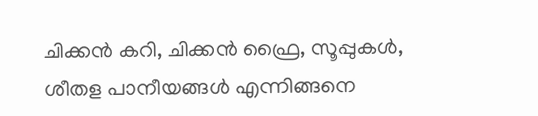ചിക്കന്‍ കറി, ചിക്കന്‍ ഫ്രൈ, സൂപ്പുകള്‍, ശീതള പാനീയങ്ങള്‍ എന്നിങ്ങനെ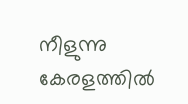നീളുന്നു കേരളത്തില്‍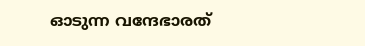ഓടുന്ന വന്ദേഭാരത്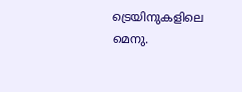ട്രെയിനുകളിലെ മെനു.